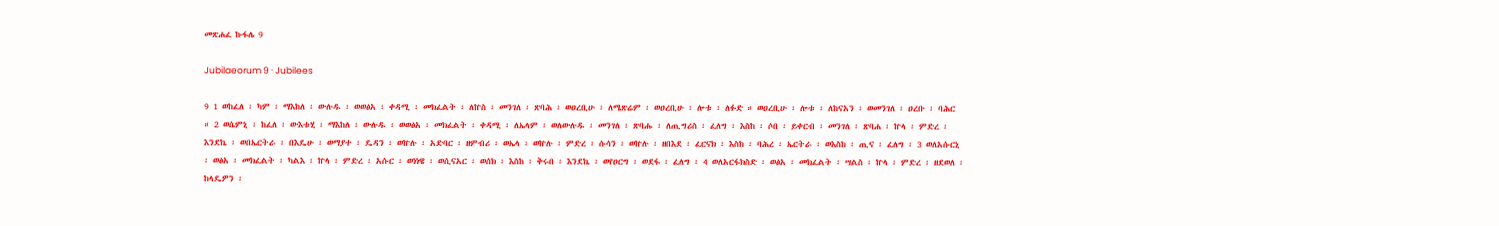መጽሐፈ ኩፋሌ 9

Jubilaeorum 9 · Jubilees

9 1 ወከፈለ ፡ ካም ፡ ማእከለ ፡ ውሉዱ ፡ ወወፅአ ፡ ቀዳሚ ፡ መክፈልት ፡ ለኵስ ፡ መንገለ ፡ ጽባሕ ፡ ወዐረቢሁ ፡ ለሜጽሬም ፡ ወዐረቢሁ ፡ ሎቱ ፡ ለፉድ ። ወዐረቢሁ ፡ ሎቱ ፡ ለከናአን ፡ ወመንገለ ፡ ዐረቡ ፡ ባሕር ። 2 ወሴምኒ ፡ ከፈለ ፡ ውእቱሂ ፡ ማእከለ ፡ ውሉዱ ፡ ወወፅአ ፡ መክፈልት ፡ ቀዳሚ ፡ ለኤላም ፡ ወለውሉዱ ፡ መንገለ ፡ ጽባሑ ፡ ለጢግሪስ ፡ ፈለግ ፡ እስከ ፡ ሶበ ፡ ይቀርብ ፡ መንገለ ፡ ጽባሐ ፡ ኵላ ፡ ምድረ ፡ እንደኬ ፡ ወበኤርትራ ፡ በእዴሁ ፡ ወማያተ ፡ ዴዳን ፡ ወኵሉ ፡ አድባር ፡ ዘምብሪ ፡ ወኤላ ፡ ወኵሉ ፡ ምድረ ፡ ሱሳን ፡ ወኵሉ ፡ ዘበእደ ፡ ፈርናክ ፡ እስከ ፡ ባሕረ ፡ ኤርትራ ፡ ወእስከ ፡ ጢና ፡ ፈለግ ፡ 3 ወለአሱርኒ ፡ ወፅአ ፡ መክፈልት ፡ ካልእ ፡ ኵላ ፡ ምድረ ፡ አሱር ፡ ወነነዌ ፡ ወሲናአር ፡ ወሰክ ፡ እስከ ፡ ቅሩበ ፡ እንደኬ ፡ ወየዐርግ ፡ ወደፋ ፡ ፈለግ ፡ 4 ወለአርፋክስድ ፡ ወፅአ ፡ መክፈልት ፡ ሣልስ ፡ ኵላ ፡ ምድረ ፡ ዘደወለ ፡ ከላዴዎን ፡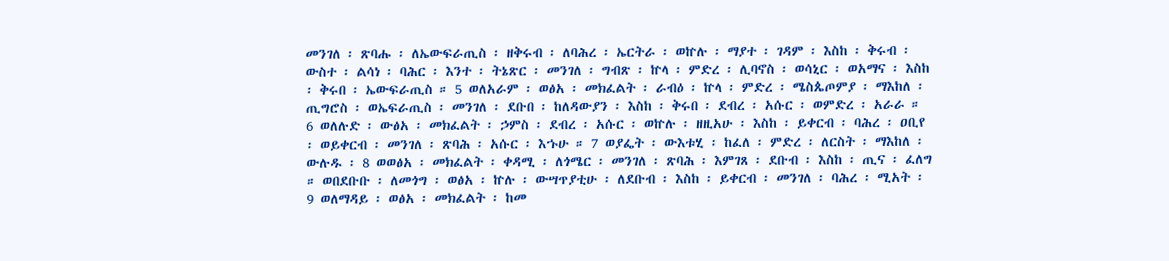መንገለ ፡ ጽባሑ ፡ ለኤውፍራጢስ ፡ ዘቅሩብ ፡ ለባሕረ ፡ ኤርትራ ፡ ወኵሉ ፡ ማያተ ፡ ገዳም ፡ እስከ ፡ ቅሩብ ፡ ውስተ ፡ ልሳነ ፡ ባሕር ፡ እንተ ፡ ትኔጽር ፡ መንገለ ፡ ግብጽ ፡ ኵላ ፡ ምድረ ፡ ሊባኖስ ፡ ወሳኒር ፡ ወአማና ፡ እስከ ፡ ቅሩበ ፡ ኤውፍራጢስ ። 5 ወለአራም ፡ ወፅአ ፡ መክፈልት ፡ ራብዕ ፡ ኵላ ፡ ምድረ ፡ ሜስጴጦምያ ፡ ማእከለ ፡ ጢግሮስ ፡ ወኤፍራጢስ ፡ መንገለ ፡ ደቡበ ፡ ከለዳውያን ፡ እስከ ፡ ቅሩበ ፡ ደብረ ፡ አሱር ፡ ወምድረ ፡ አራራ ። 6 ወለሉድ ፡ ውፅአ ፡ መክፈልት ፡ ኃምስ ፡ ደብረ ፡ አሱር ፡ ወኵሉ ፡ ዘዚአሁ ፡ እስከ ፡ ይቀርብ ፡ ባሕረ ፡ ዐቢየ ፡ ወይቀርብ ፡ መንገለ ፡ ጽባሕ ፡ አሱር ፡ እኁሁ ። 7 ወያፌት ፡ ውእቱሂ ፡ ከፈለ ፡ ምድረ ፡ ለርስት ፡ ማእከለ ፡ ውሉዱ ፡ 8 ወወፅአ ፡ መክፈልት ፡ ቀዳሚ ፡ ለጎሜር ፡ መንገለ ፡ ጽባሕ ፡ እምገጸ ፡ ደቡብ ፡ እስከ ፡ ጢና ፡ ፈለግ ። ወበደቡቡ ፡ ለመጎግ ፡ ወፅአ ፡ ኵሉ ፡ ውሣጥያቲሁ ፡ ለደቡብ ፡ እስከ ፡ ይቀርብ ፡ መንገለ ፡ ባሕረ ፡ ሚአት ፡ 9 ወለማዳይ ፡ ወፅአ ፡ መክፈልት ፡ ከመ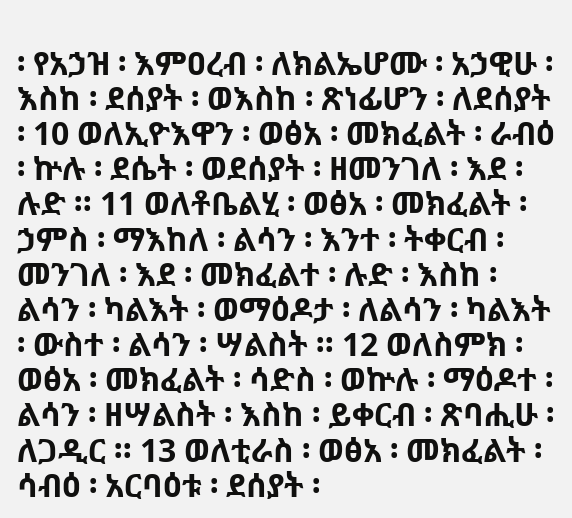፡ የአኃዝ ፡ እምዐረብ ፡ ለክልኤሆሙ ፡ አኃዊሁ ፡ እስከ ፡ ደሰያት ፡ ወእስከ ፡ ጽነፊሆን ፡ ለደሰያት ፡ 10 ወለኢዮእዋን ፡ ወፅአ ፡ መክፈልት ፡ ራብዕ ፡ ኵሉ ፡ ደሴት ፡ ወደሰያት ፡ ዘመንገለ ፡ እደ ፡ ሉድ ። 11 ወለቶቤልሂ ፡ ወፅአ ፡ መክፈልት ፡ ኃምስ ፡ ማእከለ ፡ ልሳን ፡ እንተ ፡ ትቀርብ ፡ መንገለ ፡ እደ ፡ መክፈልተ ፡ ሉድ ፡ እስከ ፡ ልሳን ፡ ካልእት ፡ ወማዕዶታ ፡ ለልሳን ፡ ካልእት ፡ ውስተ ፡ ልሳን ፡ ሣልስት ። 12 ወለስምክ ፡ ወፅአ ፡ መክፈልት ፡ ሳድስ ፡ ወኵሉ ፡ ማዕዶተ ፡ ልሳን ፡ ዘሣልስት ፡ እስከ ፡ ይቀርብ ፡ ጽባሒሁ ፡ ለጋዲር ። 13 ወለቲራስ ፡ ወፅአ ፡ መክፈልት ፡ ሳብዕ ፡ አርባዕቱ ፡ ደሰያት ፡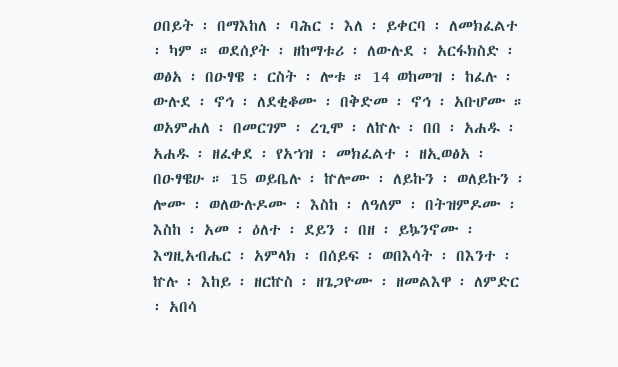ዐበይት ፡ በማእከለ ፡ ባሕር ፡ እለ ፡ ይቀርባ ፡ ለመክፈልተ ፡ ካም ። ወደሰያት ፡ ዘከማቱሪ ፡ ለውሉደ ፡ አርፋክስድ ፡ ወፅአ ፡ በዑፃዌ ፡ ርስት ፡ ሎቱ ። 14 ወከመዝ ፡ ከፈሉ ፡ ውሉደ ፡ ኖኅ ፡ ለደቂቆሙ ፡ በቅድመ ፡ ኖኅ ፡ አቡሆሙ ። ወአምሐለ ፡ በመርገም ፡ ረጊሞ ፡ ለኵሉ ፡ በበ ፡ አሐዱ ፡ አሐዱ ፡ ዘፈቀደ ፡ የአኀዝ ፡ መክፈልተ ፡ ዘኢወፅአ ፡ በዑፃዌሁ ። 15 ወይቤሉ ፡ ኵሎሙ ፡ ለይኩን ፡ ወለይኩን ፡ ሎሙ ፡ ወለውሉዶሙ ፡ እስከ ፡ ለዓለም ፡ በትዝምዶሙ ፡ እስከ ፡ አመ ፡ ዕለተ ፡ ደይን ፡ በዘ ፡ ይኴንኖሙ ፡ እግዚአብሔር ፡ አምላክ ፡ በሰይፍ ፡ ወበእሳት ፡ በእንተ ፡ ኵሉ ፡ እከይ ፡ ዘርኵስ ፡ ዘጌጋዮሙ ፡ ዘመልእዋ ፡ ለምድር ፡ አበሳ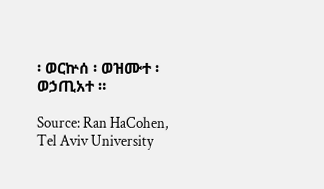፡ ወርኵሰ ፡ ወዝሙተ ፡ ወኃጢአተ ።

Source: Ran HaCohen, Tel Aviv University